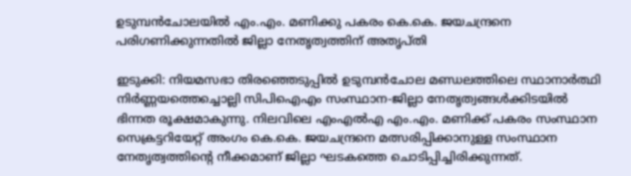ഉടുമ്പൻചോലയിൽ എം.എം. മണിക്കു പകരം കെ.കെ. ജയചന്ദ്രനെ പരിഗണിക്കുന്നതിൽ ജില്ലാ നേതൃത്വത്തിന് അതൃപ്തി

ഇടുക്കി: നിയമസഭാ തിരഞ്ഞെടുപ്പിൽ ഉടുമ്പൻചോല മണ്ഡലത്തിലെ സ്ഥാനാർത്ഥി നിർണ്ണയത്തെച്ചൊല്ലി സിപിഐഎം സംസ്ഥാന-ജില്ലാ നേതൃത്വങ്ങൾക്കിടയിൽ ഭിന്നത രൂക്ഷമാകുന്നു. നിലവിലെ എംഎൽഎ എം.എം. മണിക്ക് പകരം സംസ്ഥാന സെക്രട്ടറിയേറ്റ് അംഗം കെ.കെ. ജയചന്ദ്രനെ മത്സരിപ്പിക്കാനുള്ള സംസ്ഥാന നേതൃത്വത്തിന്റെ നീക്കമാണ് ജില്ലാ ഘടകത്തെ ചൊടിപ്പിച്ചിരിക്കുന്നത്.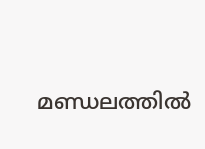മണ്ഡലത്തിൽ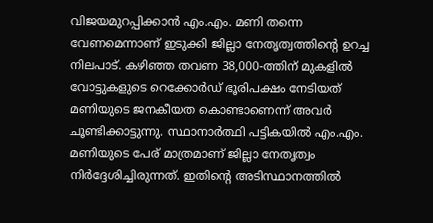വിജയമുറപ്പിക്കാൻ എം.എം. മണി തന്നെ വേണമെന്നാണ് ഇടുക്കി ജില്ലാ നേതൃത്വത്തിന്റെ ഉറച്ച നിലപാട്. കഴിഞ്ഞ തവണ 38,000-ത്തിന് മുകളിൽ വോട്ടുകളുടെ റെക്കോർഡ് ഭൂരിപക്ഷം നേടിയത് മണിയുടെ ജനകീയത കൊണ്ടാണെന്ന് അവർ ചൂണ്ടിക്കാട്ടുന്നു. സ്ഥാനാർത്ഥി പട്ടികയിൽ എം.എം. മണിയുടെ പേര് മാത്രമാണ് ജില്ലാ നേതൃത്വം നിർദ്ദേശിച്ചിരുന്നത്. ഇതിന്റെ അടിസ്ഥാനത്തിൽ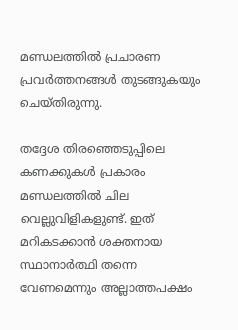മണ്ഡലത്തിൽ പ്രചാരണ പ്രവർത്തനങ്ങൾ തുടങ്ങുകയും ചെയ്തിരുന്നു.

തദ്ദേശ തിരഞ്ഞെടുപ്പിലെ കണക്കുകൾ പ്രകാരം മണ്ഡലത്തിൽ ചില വെല്ലുവിളികളുണ്ട്. ഇത് മറികടക്കാൻ ശക്തനായ സ്ഥാനാർത്ഥി തന്നെ വേണമെന്നും അല്ലാത്തപക്ഷം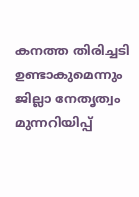കനത്ത തിരിച്ചടി ഉണ്ടാകുമെന്നും ജില്ലാ നേതൃത്വം മുന്നറിയിപ്പ്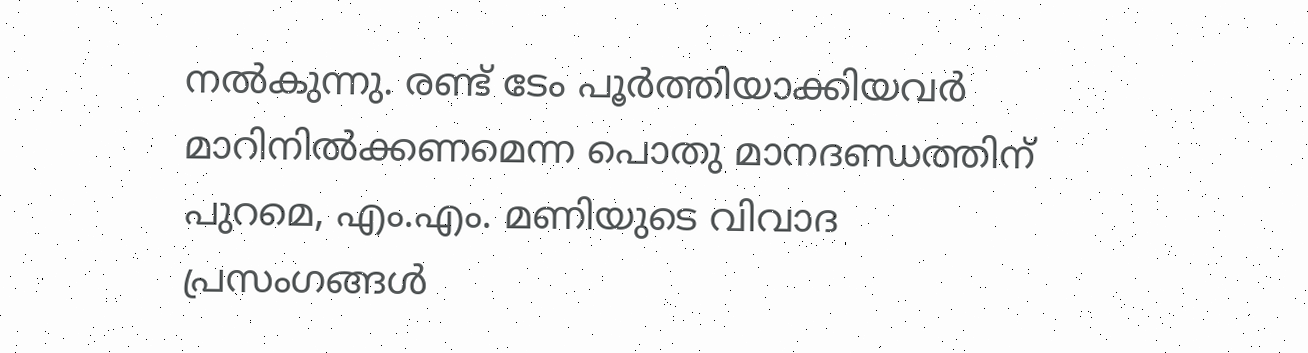നൽകുന്നു. രണ്ട് ടേം പൂർത്തിയാക്കിയവർ മാറിനിൽക്കണമെന്ന പൊതു മാനദണ്ഡത്തിന് പുറമെ, എം.എം. മണിയുടെ വിവാദ പ്രസംഗങ്ങൾ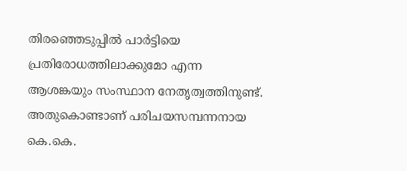തിരഞ്ഞെടുപ്പിൽ പാർട്ടിയെ പ്രതിരോധത്തിലാക്കുമോ എന്ന ആശങ്കയും സംസ്ഥാന നേതൃത്വത്തിനുണ്ട്. അതുകൊണ്ടാണ് പരിചയസമ്പന്നനായ കെ.കെ.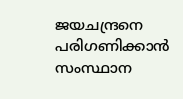ജയചന്ദ്രനെ പരിഗണിക്കാൻ സംസ്ഥാന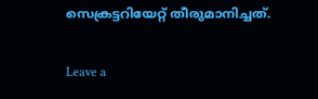സെക്രട്ടറിയേറ്റ് തീരുമാനിച്ചത്.

Leave a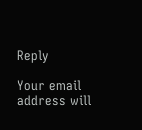Reply

Your email address will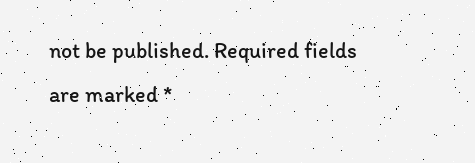not be published. Required fields are marked *